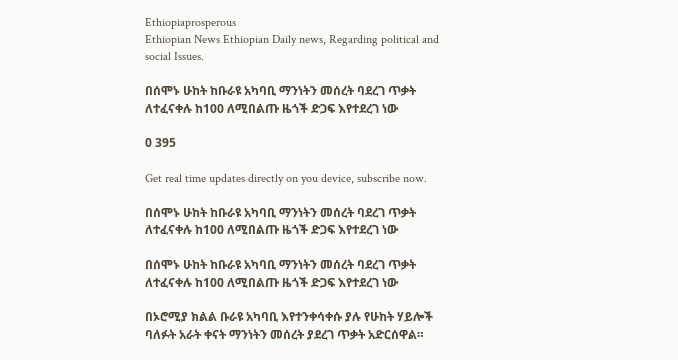Ethiopiaprosperous
Ethiopian News Ethiopian Daily news, Regarding political and social Issues.

በሰሞኑ ሁከት ከቡራዩ አካባቢ ማንነትን መሰረት ባደረገ ጥቃት ለተፈናቀሉ ከ100 ለሚበልጡ ዜጎች ድጋፍ እየተደረገ ነው

0 395

Get real time updates directly on you device, subscribe now.

በሰሞኑ ሁከት ከቡራዩ አካባቢ ማንነትን መሰረት ባደረገ ጥቃት ለተፈናቀሉ ከ100 ለሚበልጡ ዜጎች ድጋፍ እየተደረገ ነው

በሰሞኑ ሁከት ከቡራዩ አካባቢ ማንነትን መሰረት ባደረገ ጥቃት ለተፈናቀሉ ከ100 ለሚበልጡ ዜጎች ድጋፍ እየተደረገ ነው

በኦሮሚያ ክልል ቡራዩ አካባቢ እየተንቀሳቀሱ ያሉ የሁከት ሃይሎች ባለፉት አራት ቀናት ማንነትን መሰረት ያደረገ ጥቃት አድርሰዋል።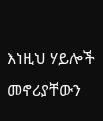እነዚህ ሃይሎች መኖሪያቸውን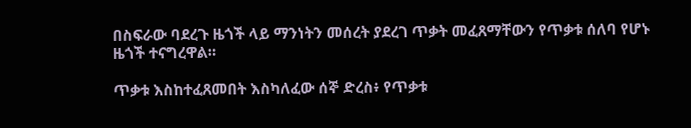በስፍራው ባደረጉ ዜጎች ላይ ማንነትን መሰረት ያደረገ ጥቃት መፈጸማቸውን የጥቃቱ ሰለባ የሆኑ ዜጎች ተናግረዋል።

ጥቃቱ እስከተፈጸመበት እስካለፈው ሰኞ ድረስ፥ የጥቃቱ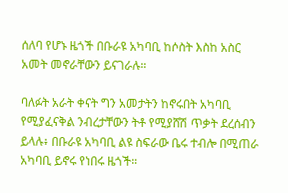ሰለባ የሆኑ ዜጎች በቡራዩ አካባቢ ከሶስት እስከ አስር አመት መኖራቸውን ይናገራሉ።

ባለፉት አራት ቀናት ግን አመታትን ከኖሩበት አካባቢ የሚያፈናቅል ንብረታቸውን ትቶ የሚያሸሽ ጥቃት ደረሰብን ይላሉ፥ በቡራዩ አካባቢ ልዩ ስፍራው ቤሩ ተብሎ በሚጠራ አካባቢ ይኖሩ የነበሩ ዜጎች።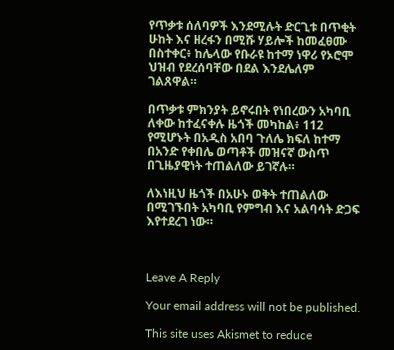የጥቃቱ ሰለባዎች እንደሚሉት ድርጊቱ በጥቂት ሁከት እና ዘረፋን በሚሹ ሃይሎች ከመፈፀሙ በስተቀር፥ ከሌላው የቡራዩ ከተማ ነዋሪ የኦሮሞ ህዝብ የደረሰባቸው በደል እንደሌለም ገልጸዋል።

በጥቃቱ ምክንያት ይኖሩበት የነበረውን አካባቢ ለቀው ከተፈናቀሉ ዜጎች መካከል፥ 112 የሚሆኑት በአዲስ አበባ ጉለሌ ክፍለ ከተማ በአንድ የቀበሌ ወጣቶች መዝናኛ ውስጥ በጊዜያዊነት ተጠልለው ይገኛሉ።

ለእነዚህ ዜጎች በአሁኑ ወቅት ተጠልለው በሚገኙበት አካባቢ የምግብ እና አልባሳት ድጋፍ እየተደረገ ነው።



Leave A Reply

Your email address will not be published.

This site uses Akismet to reduce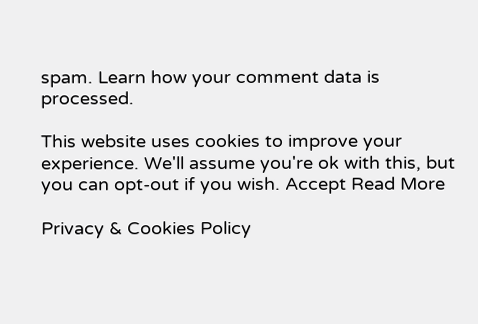spam. Learn how your comment data is processed.

This website uses cookies to improve your experience. We'll assume you're ok with this, but you can opt-out if you wish. Accept Read More

Privacy & Cookies Policy